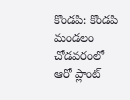కొండపి: కొండపి మండలం చోడవరంలో ఆరో ప్లాంట్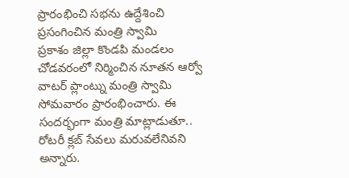ప్రారంభించి సభను ఉద్దేశించి ప్రసంగించిన మంత్రి స్వామి
ప్రకాశం జిల్లా కొండపి మండలం చోడవరంలో నిర్మించిన నూతన ఆర్వో వాటర్ ప్లాంట్ను మంత్రి స్వామి సోమవారం ప్రారంభించారు. ఈ సందర్భంగా మంత్రి మాట్లాడుతూ.. రోటరీ క్లబ్ సేవలు మరువలేనివని అన్నారు.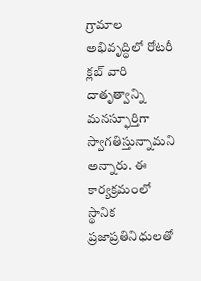గ్రామాల అభివృద్ధిలో రోటరీ క్లబ్ వారి దాతృత్వాన్ని మనస్ఫూర్తిగా స్వాగతిస్తున్నామని అన్నారు. ఈ కార్యక్రమంలో స్థానిక ప్రజాప్రతినిధులతో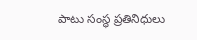పాటు సంస్థ ప్రతినిధులు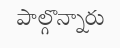పాల్గొన్నారు